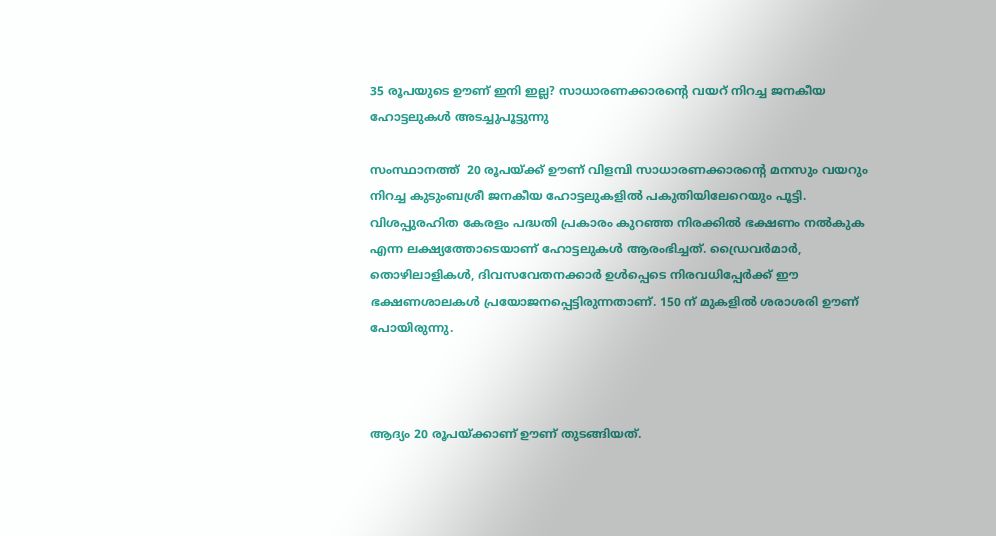35 രൂപയുടെ ഊണ് ഇനി ഇല്ല? സാധാരണക്കാരന്റെ വയറ് നിറച്ച ജനകീയ ഹോട്ടലുകള്‍ അടച്ചുപൂട്ടുന്നു

സംസ്ഥാനത്ത്  20 രൂപയ്ക്ക് ഊണ് വിളമ്പി സാധാരണക്കാരന്റെ മനസും വയറും നിറച്ച കുടുംബശ്രീ ജനകീയ ഹോട്ടലുകളില്‍ പകുതിയിലേറെയും പൂട്ടി. വിശപ്പുരഹിത കേരളം പദ്ധതി പ്രകാരം കുറഞ്ഞ നിരക്കില്‍ ഭക്ഷണം നല്‍കുക എന്ന ലക്ഷ്യത്തോടെയാണ് ഹോട്ടലുകള്‍ ആരംഭിച്ചത്. ഡ്രൈവർമാർ, തൊഴിലാളികള്‍, ദിവസവേതനക്കാർ ഉള്‍പ്പെടെ നിരവധിപ്പേർക്ക് ഈ ഭക്ഷണശാലകള്‍ പ്രയോജനപ്പെട്ടിരുന്നതാണ്. 150 ന് മുകളില്‍ ശരാശരി ഊണ് പോയിരുന്നു.



ആദ്യം 20 രൂപയ്ക്കാണ് ഊണ് തുടങ്ങിയത്.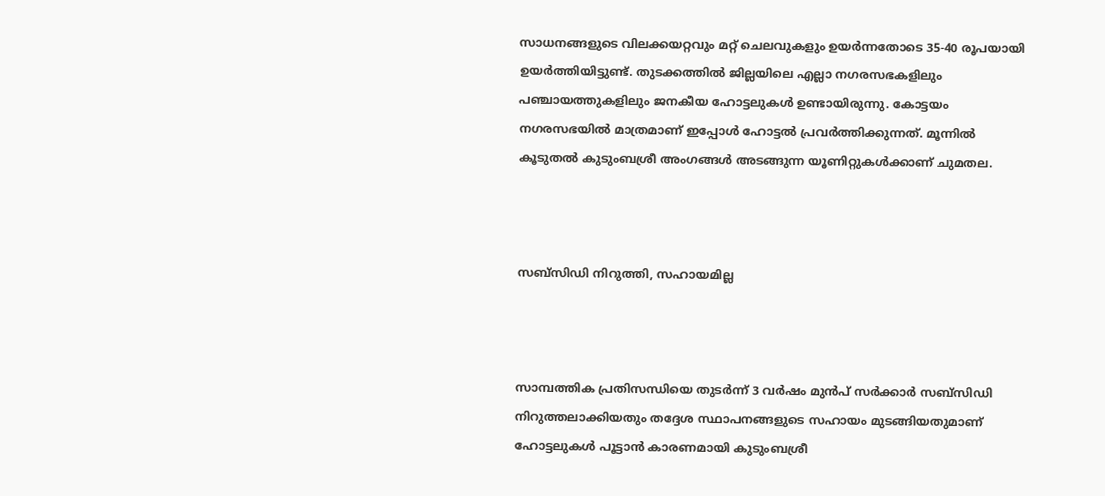സാധനങ്ങളുടെ വിലക്കയറ്റവും മറ്റ് ചെലവുകളും ഉയർന്നതോടെ 35-40 രൂപയായി ഉയർത്തിയിട്ടുണ്ട്. തുടക്കത്തില്‍ ജില്ലയിലെ എല്ലാ നഗരസഭകളിലും പഞ്ചായത്തുകളിലും ജനകീയ ഹോട്ടലുകള്‍ ഉണ്ടായിരുന്നു. കോട്ടയം നഗരസഭയില്‍ മാത്രമാണ് ഇപ്പോള്‍ ഹോട്ടല്‍ പ്രവർത്തിക്കുന്നത്. മൂന്നില്‍ കൂടുതല്‍ കുടുംബശ്രീ അംഗങ്ങള്‍ അടങ്ങുന്ന യൂണിറ്റുകള്‍ക്കാണ് ചുമതല.



സബ്സിഡി നിറുത്തി, സഹായമില്ല



സാമ്പത്തിക പ്രതിസന്ധിയെ തുടർന്ന് 3 വർഷം മുൻപ് സർക്കാർ സബ്സിഡി നിറുത്തലാക്കിയതും തദ്ദേശ സ്ഥാപനങ്ങളുടെ സഹായം മുടങ്ങിയതുമാണ് ഹോട്ടലുകള്‍ പൂട്ടാൻ കാരണമായി കുടുംബശ്രീ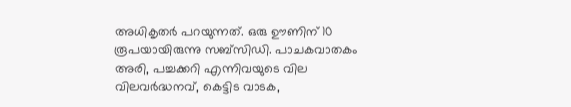അധികൃതർ പറയുന്നത്. ഒരു ഊണിന് 10 രൂപയായിരുന്നു സബ്സിഡി. പാചകവാതകം അരി, പച്ചക്കറി എന്നിവയുടെ വില വിലവർദ്ധനവ്, കെട്ടിട വാടക,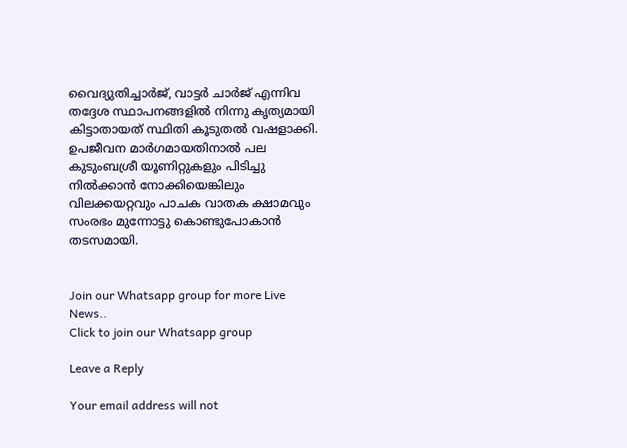വൈദ്യുതിച്ചാർജ്, വാട്ടർ ചാർജ് എന്നിവ തദ്ദേശ സ്ഥാപനങ്ങളില്‍ നിന്നു കൃത്യമായി കിട്ടാതായത് സ്ഥിതി കൂടുതല്‍ വഷളാക്കി. ഉപജീവന മാർഗമായതിനാല്‍ പല കുടുംബശ്രീ യൂണിറ്റുകളും പിടിച്ചു നില്‍ക്കാൻ നോക്കിയെങ്കിലും വിലക്കയറ്റവും പാചക വാതക ക്ഷാമവും സംരഭം മുന്നോട്ടു കൊണ്ടുപോകാൻ തടസമായി.


Join our Whatsapp group for more Live News..
Click to join our Whatsapp group

Leave a Reply

Your email address will not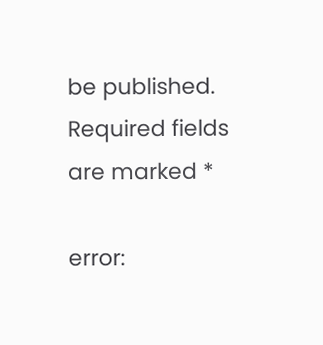be published. Required fields are marked *

error: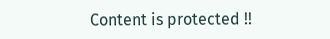Content is protected !!